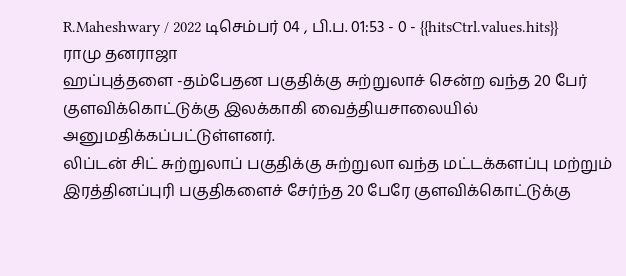R.Maheshwary / 2022 டிசெம்பர் 04 , பி.ப. 01:53 - 0 - {{hitsCtrl.values.hits}}
ராமு தனராஜா
ஹப்புத்தளை -தம்பேதன பகுதிக்கு சுற்றுலாச் சென்ற வந்த 20 பேர் குளவிக்கொட்டுக்கு இலக்காகி வைத்தியசாலையில் அனுமதிக்கப்பட்டுள்ளனர்.
லிப்டன் சிட் சுற்றுலாப் பகுதிக்கு சுற்றுலா வந்த மட்டக்களப்பு மற்றும் இரத்தினப்புரி பகுதிகளைச் சேர்ந்த 20 பேரே குளவிக்கொட்டுக்கு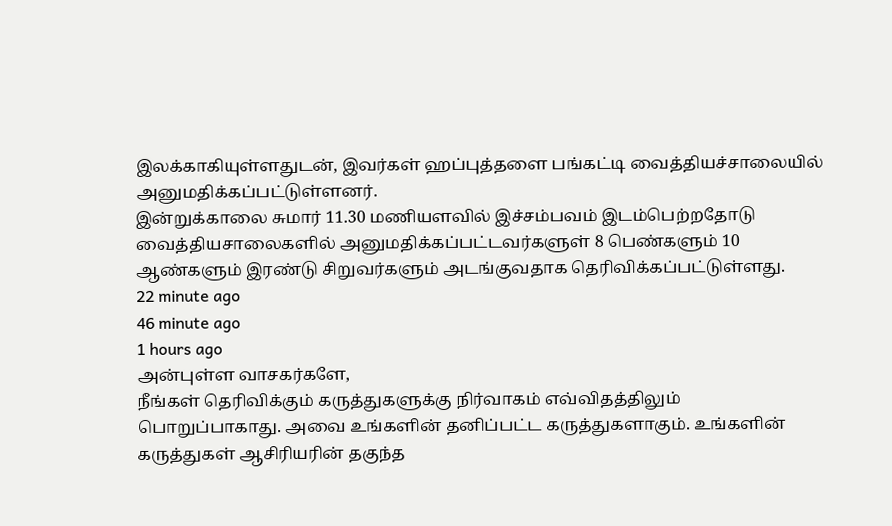இலக்காகியுள்ளதுடன், இவர்கள் ஹப்புத்தளை பங்கட்டி வைத்தியச்சாலையில் அனுமதிக்கப்பட்டுள்ளனர்.
இன்றுக்காலை சுமார் 11.30 மணியளவில் இச்சம்பவம் இடம்பெற்றதோடு வைத்தியசாலைகளில் அனுமதிக்கப்பட்டவர்களுள் 8 பெண்களும் 10 ஆண்களும் இரண்டு சிறுவர்களும் அடங்குவதாக தெரிவிக்கப்பட்டுள்ளது.
22 minute ago
46 minute ago
1 hours ago
அன்புள்ள வாசகர்களே,
நீங்கள் தெரிவிக்கும் கருத்துகளுக்கு நிர்வாகம் எவ்விதத்திலும் பொறுப்பாகாது. அவை உங்களின் தனிப்பட்ட கருத்துகளாகும். உங்களின் கருத்துகள் ஆசிரியரின் தகுந்த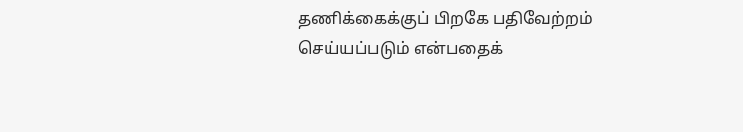தணிக்கைக்குப் பிறகே பதிவேற்றம் செய்யப்படும் என்பதைக்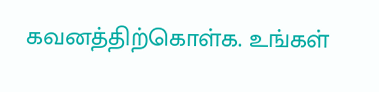கவனத்திற்கொள்க. உங்கள்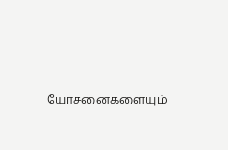யோசனைகளையும்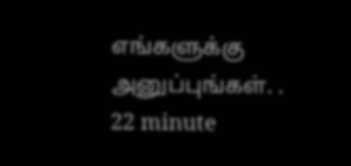எங்களுக்கு அனுப்புங்கள். .
22 minute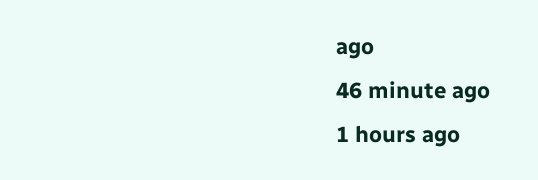ago
46 minute ago
1 hours ago